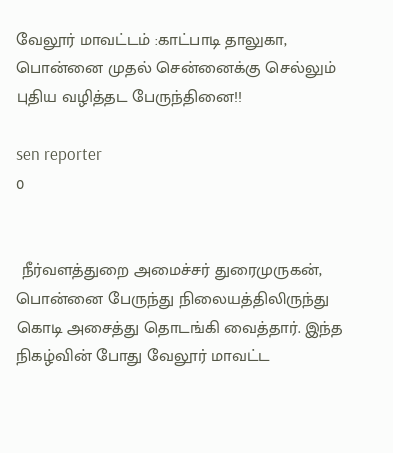வேலூர் மாவட்டம் :காட்பாடி தாலுகா, பொன்னை முதல் சென்னைக்கு செல்லும் புதிய வழித்தட பேருந்தினை!!

sen reporter
0


 நீர்வளத்துறை அமைச்சர் துரைமுருகன், பொன்னை பேருந்து நிலையத்திலிருந்து கொடி அசைத்து தொடங்கி வைத்தார். இந்த நிகழ்வின் போது வேலூர் மாவட்ட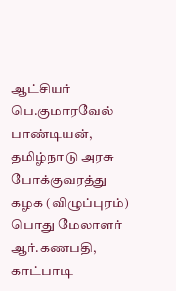ஆட்சியர் பெ.குமாரவேல் பாண்டியன், தமிழ்நாடு அரசு போக்குவரத்து கழக (விழுப்புரம்) பொது மேலாளர் ஆர்.கணபதி, காட்பாடி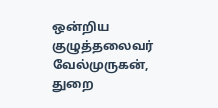ஒன்றிய குழுத்தலைவர் வேல்முருகன், துறை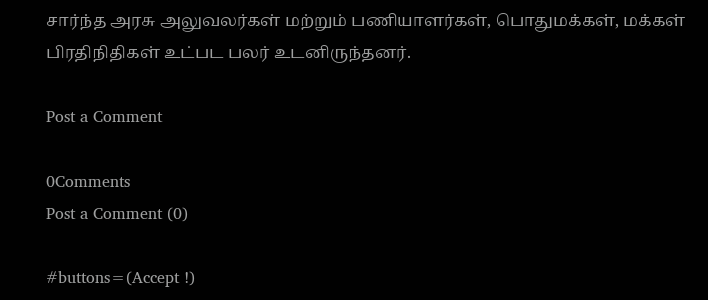சார்ந்த அரசு அலுவலர்கள் மற்றும் பணியாளர்கள், பொதுமக்கள், மக்கள் பிரதிநிதிகள் உட்பட பலர் உடனிருந்தனர்.

Post a Comment

0Comments
Post a Comment (0)

#buttons=(Accept !)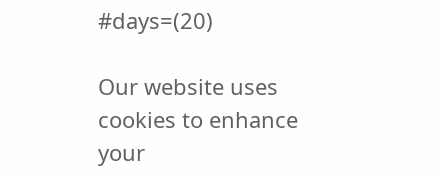#days=(20)

Our website uses cookies to enhance your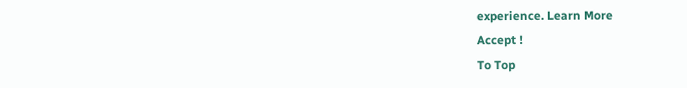experience. Learn More
Accept !
To Top